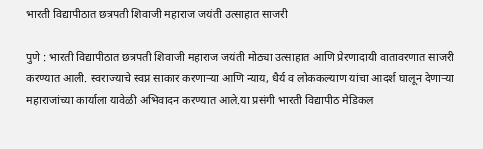भारती विद्यापीठात छत्रपती शिवाजी महाराज जयंती उत्साहात साजरी

पुणे : भारती विद्यापीठात छत्रपती शिवाजी महाराज जयंती मोठ्या उत्साहात आणि प्रेरणादायी वातावरणात साजरी करण्यात आली. स्वराज्याचे स्वप्न साकार करणाऱ्या आणि न्याय, धैर्य व लोककल्याण यांचा आदर्श घालून देणाऱ्या महाराजांच्या कार्याला यावेळी अभिवादन करण्यात आले.या प्रसंगी भारती विद्यापीठ मेडिकल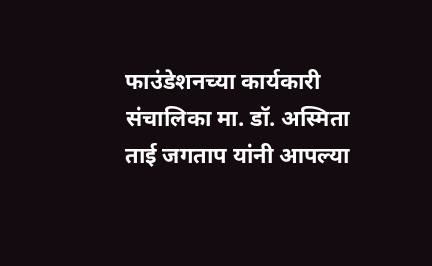फाउंडेशनच्या कार्यकारी संचालिका मा. डॉ. अस्मिता ताई जगताप यांनी आपल्या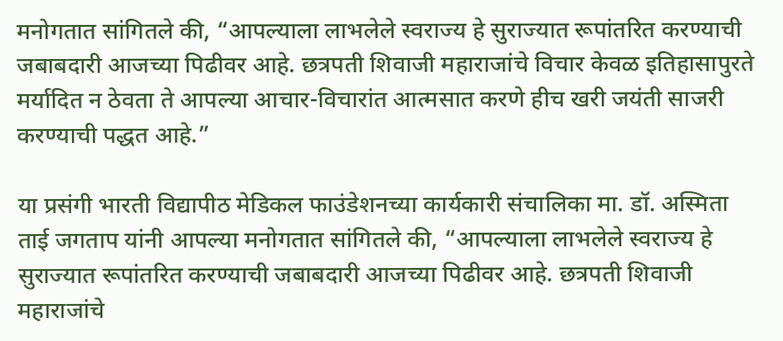मनोगतात सांगितले की, “आपल्याला लाभलेले स्वराज्य हे सुराज्यात रूपांतरित करण्याची जबाबदारी आजच्या पिढीवर आहे. छत्रपती शिवाजी महाराजांचे विचार केवळ इतिहासापुरते मर्यादित न ठेवता ते आपल्या आचार-विचारांत आत्मसात करणे हीच खरी जयंती साजरी करण्याची पद्धत आहे.”

या प्रसंगी भारती विद्यापीठ मेडिकल फाउंडेशनच्या कार्यकारी संचालिका मा. डॉ. अस्मिता ताई जगताप यांनी आपल्या मनोगतात सांगितले की, “आपल्याला लाभलेले स्वराज्य हे सुराज्यात रूपांतरित करण्याची जबाबदारी आजच्या पिढीवर आहे. छत्रपती शिवाजी महाराजांचे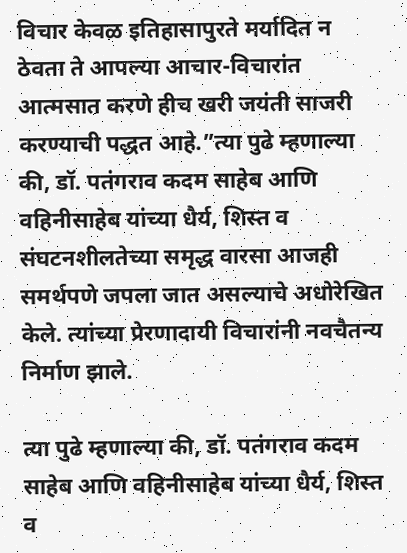विचार केवळ इतिहासापुरते मर्यादित न ठेवता ते आपल्या आचार-विचारांत आत्मसात करणे हीच खरी जयंती साजरी करण्याची पद्धत आहे.”त्या पुढे म्हणाल्या की, डॉ. पतंगराव कदम साहेब आणि वहिनीसाहेब यांच्या धैर्य, शिस्त व संघटनशीलतेच्या समृद्ध वारसा आजही समर्थपणे जपला जात असल्याचे अधोरेखित केले. त्यांच्या प्रेरणादायी विचारांनी नवचैतन्य निर्माण झाले.

त्या पुढे म्हणाल्या की, डॉ. पतंगराव कदम साहेब आणि वहिनीसाहेब यांच्या धैर्य, शिस्त व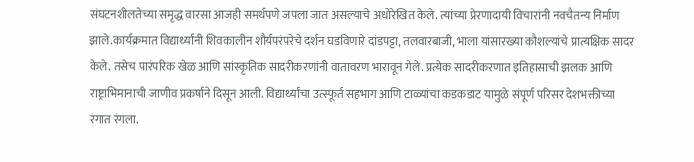संघटनशीलतेच्या समृद्ध वारसा आजही समर्थपणे जपला जात असल्याचे अधोरेखित केले. त्यांच्या प्रेरणादायी विचारांनी नवचैतन्य निर्माण झाले.कार्यक्रमात विद्यार्थ्यांनी शिवकालीन शौर्यपरंपरेचे दर्शन घडविणारे दांडपट्टा, तलवारबाजी, भाला यांसारख्या कौशल्यांचे प्रात्यक्षिक सादर केले. तसेच पारंपरिक खेळ आणि सांस्कृतिक सादरीकरणांनी वातावरण भारावून गेले. प्रत्येक सादरीकरणात इतिहासाची झलक आणि राष्ट्राभिमानाची जाणीव प्रकर्षाने दिसून आली. विद्यार्थ्यांचा उत्स्फूर्त सहभाग आणि टाळ्यांचा कडकडाट यामुळे संपूर्ण परिसर देशभक्तीच्या रंगात रंगला.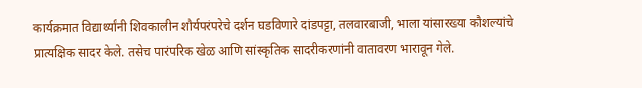कार्यक्रमात विद्यार्थ्यांनी शिवकालीन शौर्यपरंपरेचे दर्शन घडविणारे दांडपट्टा, तलवारबाजी, भाला यांसारख्या कौशल्यांचे प्रात्यक्षिक सादर केले. तसेच पारंपरिक खेळ आणि सांस्कृतिक सादरीकरणांनी वातावरण भारावून गेले.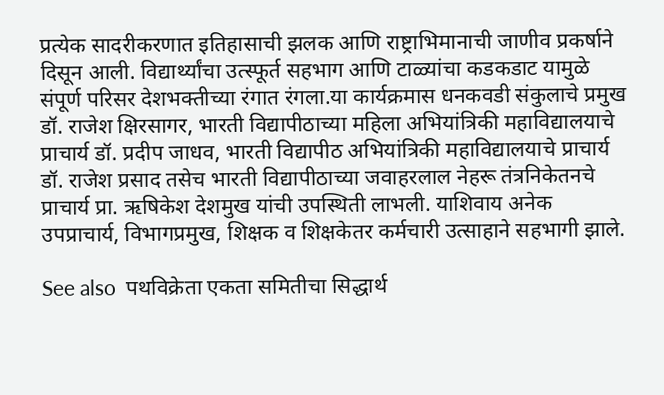प्रत्येक सादरीकरणात इतिहासाची झलक आणि राष्ट्राभिमानाची जाणीव प्रकर्षाने दिसून आली. विद्यार्थ्यांचा उत्स्फूर्त सहभाग आणि टाळ्यांचा कडकडाट यामुळे संपूर्ण परिसर देशभक्तीच्या रंगात रंगला.या कार्यक्रमास धनकवडी संकुलाचे प्रमुख डॉ. राजेश क्षिरसागर, भारती विद्यापीठाच्या महिला अभियांत्रिकी महाविद्यालयाचे प्राचार्य डॉ. प्रदीप जाधव, भारती विद्यापीठ अभियांत्रिकी महाविद्यालयाचे प्राचार्य डॉ. राजेश प्रसाद तसेच भारती विद्यापीठाच्या जवाहरलाल नेहरू तंत्रनिकेतनचे प्राचार्य प्रा. ऋषिकेश देशमुख यांची उपस्थिती लाभली. याशिवाय अनेक उपप्राचार्य, विभागप्रमुख, शिक्षक व शिक्षकेतर कर्मचारी उत्साहाने सहभागी झाले.

See also  पथविक्रेता एकता समितीचा सिद्धार्थ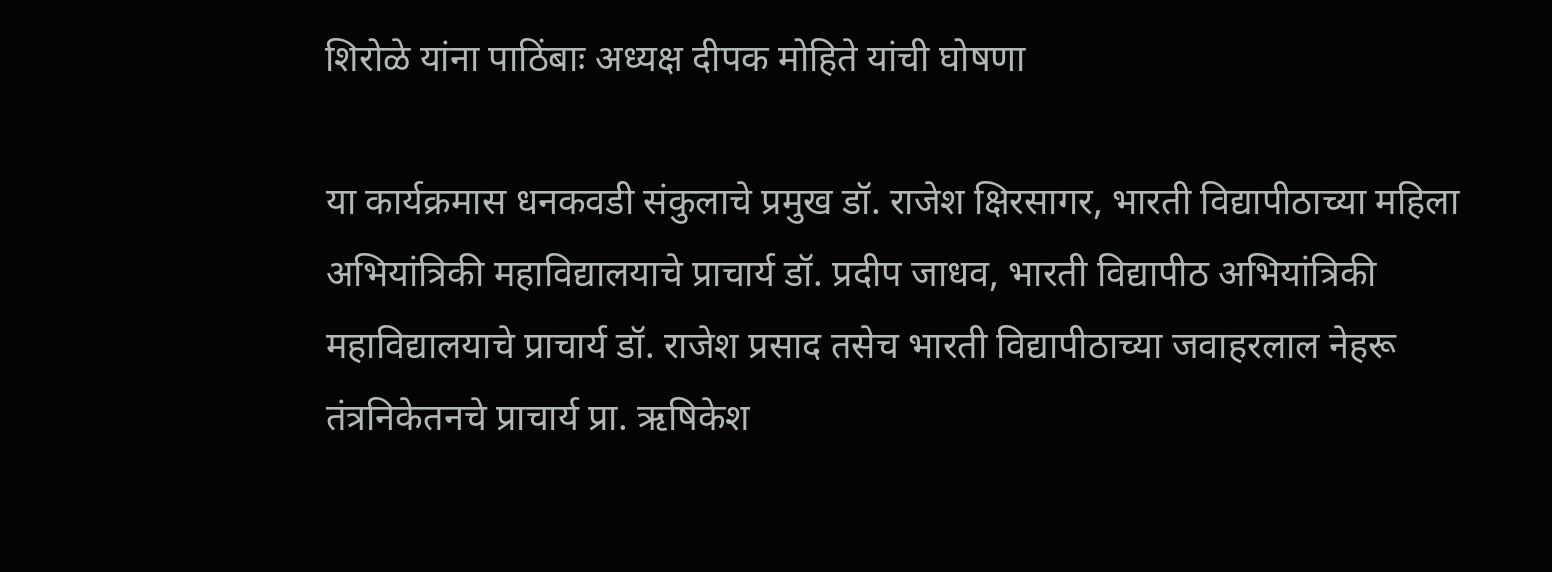शिरोळे यांना पाठिंबाः अध्यक्ष दीपक मोहिते यांची घोषणा

या कार्यक्रमास धनकवडी संकुलाचे प्रमुख डॉ. राजेश क्षिरसागर, भारती विद्यापीठाच्या महिला अभियांत्रिकी महाविद्यालयाचे प्राचार्य डॉ. प्रदीप जाधव, भारती विद्यापीठ अभियांत्रिकी महाविद्यालयाचे प्राचार्य डॉ. राजेश प्रसाद तसेच भारती विद्यापीठाच्या जवाहरलाल नेहरू तंत्रनिकेतनचे प्राचार्य प्रा. ऋषिकेश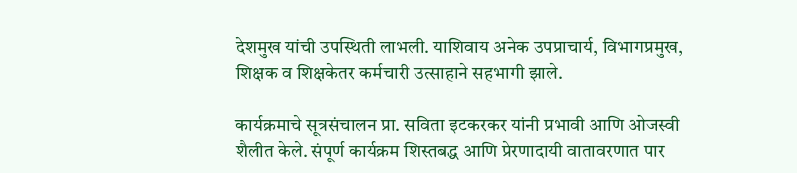देशमुख यांची उपस्थिती लाभली. याशिवाय अनेक उपप्राचार्य, विभागप्रमुख, शिक्षक व शिक्षकेतर कर्मचारी उत्साहाने सहभागी झाले.

कार्यक्रमाचे सूत्रसंचालन प्रा. सविता इटकरकर यांनी प्रभावी आणि ओजस्वी शैलीत केले. संपूर्ण कार्यक्रम शिस्तबद्ध आणि प्रेरणादायी वातावरणात पार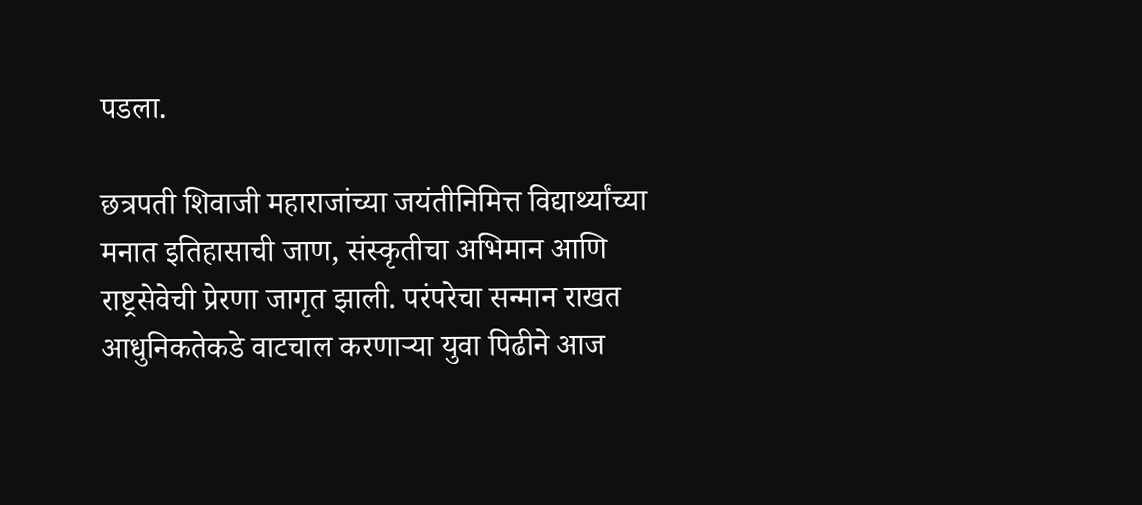पडला.

छत्रपती शिवाजी महाराजांच्या जयंतीनिमित्त विद्यार्थ्यांच्या मनात इतिहासाची जाण, संस्कृतीचा अभिमान आणि राष्ट्रसेवेची प्रेरणा जागृत झाली. परंपरेचा सन्मान राखत आधुनिकतेकडे वाटचाल करणाऱ्या युवा पिढीने आज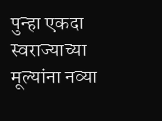पुन्हा एकदा स्वराज्याच्या मूल्यांना नव्या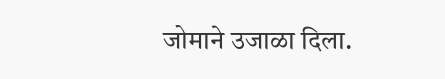जोमाने उजाळा दिला.